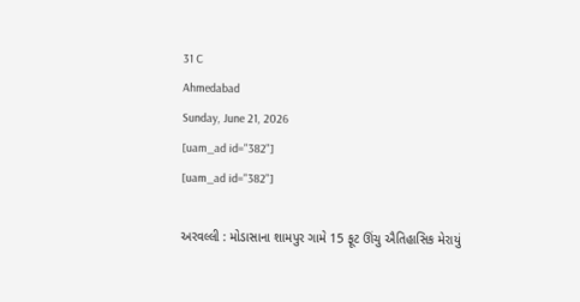31 C
Ahmedabad
Sunday, June 21, 2026
[uam_ad id="382"]
[uam_ad id="382"]

અરવલ્લી : મોડાસાના શામપુર ગામે 15 ફૂટ ઊંચુ ઐતિહાસિક મેરાયું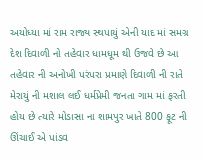અયોધ્યા માં રામ રાજ્ય સ્થપાયું એની યાદ માં સમગ્ર દેશ દિવાળી નો તહેવાર ધામધૂમ થી ઉજવે છે આ તહેવાર ની અનોખી પરંપરા પ્રમાણે દિવાળી ની રાતે મેરાયું ની મશાલ લઈ ધર્મપ્રેમી જનતા ગામ માં ફરતી હોય છે ત્યારે મોડાસા ના શામપુર ખાતે 800 ફૂટ ની ઊંચાઈ એ પાંડવ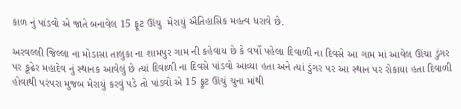કાળ નું પાંડવો એ જાતે બનાવેલ 15 ફૂટ ઊંચુ  મેરાયું ઐતિહાસિક મહત્વ ધરાવે છે.

અરવલ્લી જિલ્લા ના મોડાસા તાલુકા ના શામપુર ગામ ની કહેવાય છે કે વર્ષો પહેલા દિવાળી ના દિવસે આ ગામ માં આવેલ ઊંચા ડુંગર પર કૂઢેર મહાદેવ નું સ્થાનક આવેલું છે ત્યાં દિવાળી ના દિવસે પાંડવો આવ્યા હતા અને ત્યાં ડુંગર પર આ સ્થાન પર રોકાયા હતા દિવાળી હોવાથી પરંપરા મુજબ મેરાયું કરવું પડે તો પાંડવો એ 15 ફૂટ ઊંચું ચુના માંથી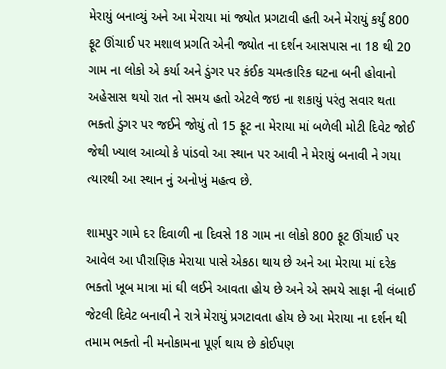મેરાયું બનાવ્યું અને આ મેરાયા માં જ્યોત પ્રગટાવી હતી અને મેરાયું કર્યું 800 ફૂટ ઊંચાઈ પર મશાલ પ્રગતિ એની જ્યોત ના દર્શન આસપાસ ના 18 થી 20 ગામ ના લોકો એ કર્યા અને ડુંગર પર કંઈક ચમત્કારિક ઘટના બની હોવાનો અહેસાસ થયો રાત નો સમય હતો એટલે જઇ ના શકાયું પરંતુ સવાર થતા ભક્તો ડુંગર પર જઈને જોયું તો 15 ફૂટ ના મેરાયા માં બળેલી મોટી દિવેટ જોઈ જેથી ખ્યાલ આવ્યો કે પાંડવો આ સ્થાન પર આવી ને મેરાયું બનાવી ને ગયા ત્યારથી આ સ્થાન નું અનોખું મહત્વ છે.

શામપુર ગામે દર દિવાળી ના દિવસે 18 ગામ ના લોકો 800 ફૂટ ઊંચાઈ પર આવેલ આ પૌરાણિક મેરાયા પાસે એકઠા થાય છે અને આ મેરાયા માં દરેક ભક્તો ખૂબ માત્રા માં ઘી લઈને આવતા હોય છે અને એ સમયે સાફા ની લંબાઈ જેટલી દિવેટ બનાવી ને રાત્રે મેરાયું પ્રગટાવતા હોય છે આ મેરાયા ના દર્શન થી તમામ ભક્તો ની મનોકામના પૂર્ણ થાય છે કોઈપણ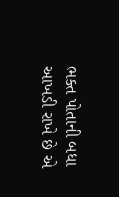ભક્ત પોતાની બધા આખડી રાખે છે એ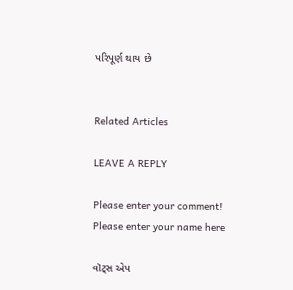પરિપૂર્ણ થાય છે


Related Articles

LEAVE A REPLY

Please enter your comment!
Please enter your name here

વૉટ્સ એપ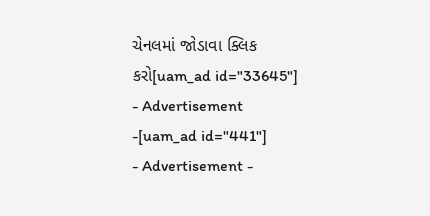ચેનલમાં જોડાવા ક્લિક કરો[uam_ad id="33645"]
- Advertisement -[uam_ad id="441"]
- Advertisement -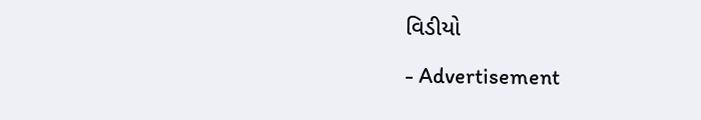વિડીયો

- Advertisement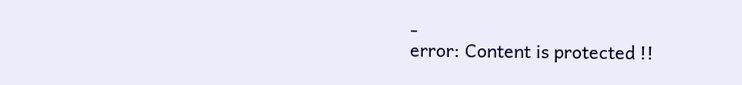-
error: Content is protected !!